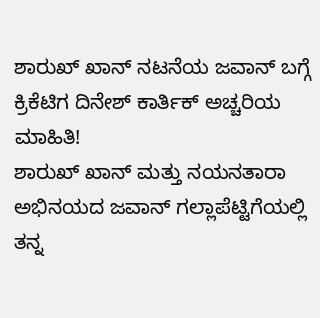ಶಾರುಖ್ ಖಾನ್ ನಟನೆಯ ಜವಾನ್ ಬಗ್ಗೆ ಕ್ರಿಕೆಟಿಗ ದಿನೇಶ್ ಕಾರ್ತಿಕ್ ಅಚ್ಚರಿಯ ಮಾಹಿತಿ!
ಶಾರುಖ್ ಖಾನ್ ಮತ್ತು ನಯನತಾರಾ ಅಭಿನಯದ ಜವಾನ್ ಗಲ್ಲಾಪೆಟ್ಟಿಗೆಯಲ್ಲಿ ತನ್ನ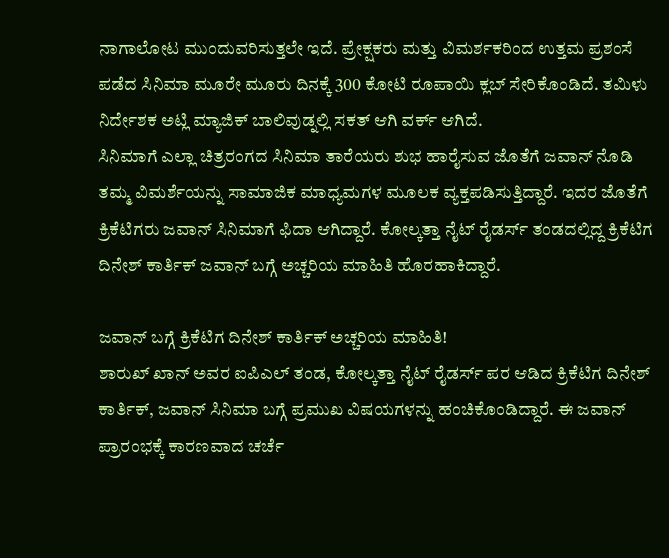ನಾಗಾಲೋಟ ಮುಂದುವರಿಸುತ್ತಲೇ ಇದೆ. ಪ್ರೇಕ್ಷಕರು ಮತ್ತು ವಿಮರ್ಶಕರಿಂದ ಉತ್ತಮ ಪ್ರಶಂಸೆ ಪಡೆದ ಸಿನಿಮಾ ಮೂರೇ ಮೂರು ದಿನಕ್ಕೆ 300 ಕೋಟಿ ರೂಪಾಯಿ ಕ್ಲಬ್ ಸೇರಿಕೊಂಡಿದೆ. ತಮಿಳು ನಿರ್ದೇಶಕ ಅಟ್ಲಿ ಮ್ಯಾಜಿಕ್ ಬಾಲಿವುಡ್ನಲ್ಲಿ ಸಕತ್ ಆಗಿ ವರ್ಕ್ ಆಗಿದೆ.
ಸಿನಿಮಾಗೆ ಎಲ್ಲಾ ಚಿತ್ರರಂಗದ ಸಿನಿಮಾ ತಾರೆಯರು ಶುಭ ಹಾರೈಸುವ ಜೊತೆಗೆ ಜವಾನ್ ನೊಡಿ ತಮ್ಮ ವಿಮರ್ಶೆಯನ್ನು ಸಾಮಾಜಿಕ ಮಾಧ್ಯಮಗಳ ಮೂಲಕ ವ್ಯಕ್ತಪಡಿಸುತ್ತಿದ್ದಾರೆ. ಇದರ ಜೊತೆಗೆ ಕ್ರಿಕೆಟಿಗರು ಜವಾನ್ ಸಿನಿಮಾಗೆ ಫಿದಾ ಆಗಿದ್ದಾರೆ. ಕೋಲ್ಕತ್ತಾ ನೈಟ್ ರೈಡರ್ಸ್ ತಂಡದಲ್ಲಿದ್ದ ಕ್ರಿಕೆಟಿಗ ದಿನೇಶ್ ಕಾರ್ತಿಕ್ ಜವಾನ್ ಬಗ್ಗೆ ಅಚ್ಚರಿಯ ಮಾಹಿತಿ ಹೊರಹಾಕಿದ್ದಾರೆ.

ಜವಾನ್ ಬಗ್ಗೆ ಕ್ರಿಕೆಟಿಗ ದಿನೇಶ್ ಕಾರ್ತಿಕ್ ಅಚ್ಚರಿಯ ಮಾಹಿತಿ!
ಶಾರುಖ್ ಖಾನ್ ಅವರ ಐಪಿಎಲ್ ತಂಡ, ಕೋಲ್ಕತ್ತಾ ನೈಟ್ ರೈಡರ್ಸ್ ಪರ ಆಡಿದ ಕ್ರಿಕೆಟಿಗ ದಿನೇಶ್ ಕಾರ್ತಿಕ್, ಜವಾನ್ ಸಿನಿಮಾ ಬಗ್ಗೆ ಪ್ರಮುಖ ವಿಷಯಗಳನ್ನು ಹಂಚಿಕೊಂಡಿದ್ದಾರೆ. ಈ ಜವಾನ್ ಪ್ರಾರಂಭಕ್ಕೆ ಕಾರಣವಾದ ಚರ್ಚೆ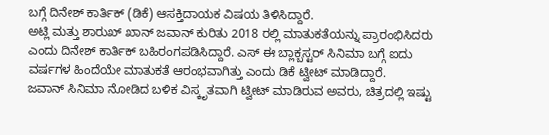ಬಗ್ಗೆ ದಿನೇಶ್ ಕಾರ್ತಿಕ್ (ಡಿಕೆ) ಆಸಕ್ತಿದಾಯಕ ವಿಷಯ ತಿಳಿಸಿದ್ದಾರೆ.
ಅಟ್ಲಿ ಮತ್ತು ಶಾರುಖ್ ಖಾನ್ ಜವಾನ್ ಕುರಿತು 2018 ರಲ್ಲಿ ಮಾತುಕತೆಯನ್ನು ಪ್ರಾರಂಭಿಸಿದರು ಎಂದು ದಿನೇಶ್ ಕಾರ್ತಿಕ್ ಬಹಿರಂಗಪಡಿಸಿದ್ದಾರೆ. ಎಸ್ ಈ ಬ್ಲಾಕ್ಬಸ್ಟರ್ ಸಿನಿಮಾ ಬಗ್ಗೆ ಐದು ವರ್ಷಗಳ ಹಿಂದೆಯೇ ಮಾತುಕತೆ ಆರಂಭವಾಗಿತ್ತು ಎಂದು ಡಿಕೆ ಟ್ವೀಟ್ ಮಾಡಿದ್ದಾರೆ.
ಜವಾನ್ ಸಿನಿಮಾ ನೋಡಿದ ಬಳಿಕ ವಿಸ್ಕೃತವಾಗಿ ಟ್ವೀಟ್ ಮಾಡಿರುವ ಅವರು, ಚಿತ್ರದಲ್ಲಿ ಇಷ್ಟು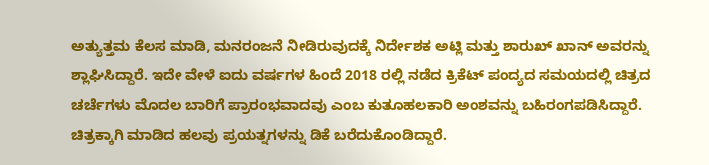ಅತ್ಯುತ್ತಮ ಕೆಲಸ ಮಾಡಿ, ಮನರಂಜನೆ ನೀಡಿರುವುದಕ್ಕೆ ನಿರ್ದೇಶಕ ಅಟ್ಲಿ ಮತ್ತು ಶಾರುಖ್ ಖಾನ್ ಅವರನ್ನು ಶ್ಲಾಘಿಸಿದ್ದಾರೆ. ಇದೇ ವೇಳೆ ಐದು ವರ್ಷಗಳ ಹಿಂದೆ 2018 ರಲ್ಲಿ ನಡೆದ ಕ್ರಿಕೆಟ್ ಪಂದ್ಯದ ಸಮಯದಲ್ಲಿ ಚಿತ್ರದ ಚರ್ಚೆಗಳು ಮೊದಲ ಬಾರಿಗೆ ಪ್ರಾರಂಭವಾದವು ಎಂಬ ಕುತೂಹಲಕಾರಿ ಅಂಶವನ್ನು ಬಹಿರಂಗಪಡಿಸಿದ್ದಾರೆ. ಚಿತ್ರಕ್ಕಾಗಿ ಮಾಡಿದ ಹಲವು ಪ್ರಯತ್ನಗಳನ್ನು ಡಿಕೆ ಬರೆದುಕೊಂಡಿದ್ದಾರೆ.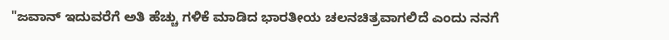"ಜವಾನ್ ಇದುವರೆಗೆ ಅತಿ ಹೆಚ್ಚು ಗಳಿಕೆ ಮಾಡಿದ ಭಾರತೀಯ ಚಲನಚಿತ್ರವಾಗಲಿದೆ ಎಂದು ನನಗೆ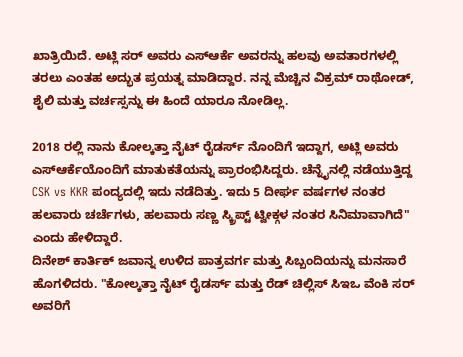ಖಾತ್ರಿಯಿದೆ. ಅಟ್ಲಿ ಸರ್ ಅವರು ಎಸ್ಆರ್ಕೆ ಅವರನ್ನು ಹಲವು ಅವತಾರಗಳಲ್ಲಿ ತರಲು ಎಂತಹ ಅದ್ಭುತ ಪ್ರಯತ್ನ ಮಾಡಿದ್ದಾರ. ನನ್ನ ಮೆಚ್ಚಿನ ವಿಕ್ರಮ್ ರಾಥೋಡ್, ಶೈಲಿ ಮತ್ತು ವರ್ಚಸ್ಸನ್ನು ಈ ಹಿಂದೆ ಯಾರೂ ನೋಡಿಲ್ಲ.

2018 ರಲ್ಲಿ ನಾನು ಕೋಲ್ಕತ್ತಾ ನೈಟ್ ರೈಡರ್ಸ್ ನೊಂದಿಗೆ ಇದ್ದಾಗ, ಅಟ್ಲಿ ಅವರು ಎಸ್ಆರ್ಕೆಯೊಂದಿಗೆ ಮಾತುಕತೆಯನ್ನು ಪ್ರಾರಂಭಿಸಿದ್ದರು. ಚೆನ್ನೈನಲ್ಲಿ ನಡೆಯುತ್ತಿದ್ದ CSK vs KKR ಪಂದ್ಯದಲ್ಲಿ ಇದು ನಡೆದಿತ್ತು. ಇದು 5 ದೀರ್ಘ ವರ್ಷಗಳ ನಂತರ ಹಲವಾರು ಚರ್ಚೆಗಳು, ಹಲವಾರು ಸಣ್ಣ ಸ್ಕ್ರಿಪ್ಟ್ ಟ್ವೀಕ್ಗಳ ನಂತರ ಸಿನಿಮಾವಾಗಿದೆ" ಎಂದು ಹೇಳಿದ್ದಾರೆ.
ದಿನೇಶ್ ಕಾರ್ತಿಕ್ ಜವಾನ್ನ ಉಳಿದ ಪಾತ್ರವರ್ಗ ಮತ್ತು ಸಿಬ್ಬಂದಿಯನ್ನು ಮನಸಾರೆ ಹೊಗಳಿದರು. "ಕೋಲ್ಕತ್ತಾ ನೈಟ್ ರೈಡರ್ಸ್ ಮತ್ತು ರೆಡ್ ಚಿಲ್ಲಿಸ್ ಸಿಇಒ ವೆಂಕಿ ಸರ್ ಅವರಿಗೆ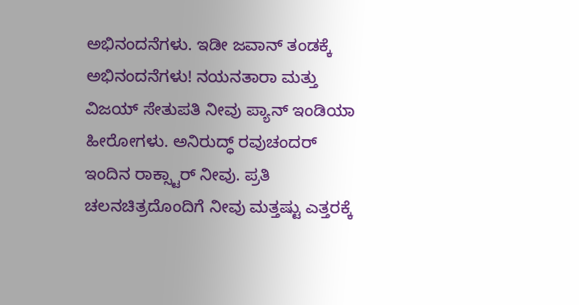ಅಭಿನಂದನೆಗಳು. ಇಡೀ ಜವಾನ್ ತಂಡಕ್ಕೆ ಅಭಿನಂದನೆಗಳು! ನಯನತಾರಾ ಮತ್ತು ವಿಜಯ್ ಸೇತುಪತಿ ನೀವು ಪ್ಯಾನ್ ಇಂಡಿಯಾ ಹೀರೋಗಳು. ಅನಿರುದ್ಧ್ ರವುಚಂದರ್ ಇಂದಿನ ರಾಕ್ಸ್ಟಾರ್ ನೀವು. ಪ್ರತಿ ಚಲನಚಿತ್ರದೊಂದಿಗೆ ನೀವು ಮತ್ತಷ್ಟು ಎತ್ತರಕ್ಕೆ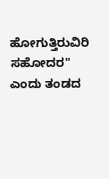ಹೋಗುತ್ತಿರುವಿರಿ ಸಹೋದರ" ಎಂದು ತಂಡದ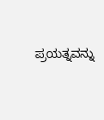ಪ್ರಯತ್ನವನ್ನು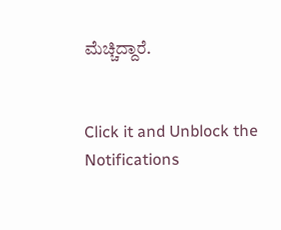ಮೆಚ್ಚಿದ್ದಾರೆ.


Click it and Unblock the Notifications